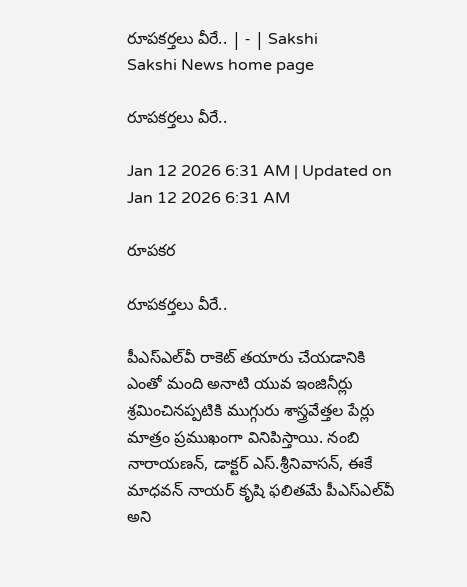రూపకర్తలు వీరే.. | - | Sakshi
Sakshi News home page

రూపకర్తలు వీరే..

Jan 12 2026 6:31 AM | Updated on Jan 12 2026 6:31 AM

రూపకర

రూపకర్తలు వీరే..

పీఎస్‌ఎల్‌వీ రాకెట్‌ తయారు చేయడానికి ఎంతో మంది అనాటి యువ ఇంజినీర్లు శ్రమించినప్పటికి ముగ్గురు శాస్త్రవేత్తల పేర్లు మాత్రం ప్రముఖంగా వినిపిస్తాయి. నంబి నారాయణన్‌, డాక్టర్‌ ఎస్‌.శ్రీనివాసన్‌, ఈకే మాధవన్‌ నాయర్‌ కృషి ఫలితమే పీఎస్‌ఎల్‌వీ అని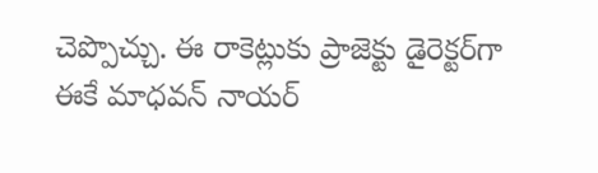చెప్పొచ్చు. ఈ రాకెట్లుకు ప్రాజెక్టు డైరెక్టర్‌గా ఈకే మాధవన్‌ నాయర్‌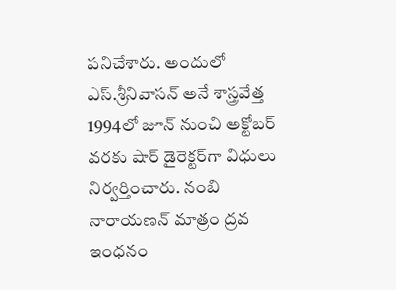పనిచేశారు. అందులో ఎస్‌.శ్రీనివాసన్‌ అనే శాస్త్రవేత్త 1994లో జూన్‌ నుంచి అక్టోబర్‌ వరకు షార్‌ డైరెక్టర్‌గా విధులు నిర్వర్తించారు. నంబి నారాయణన్‌ మాత్రం ద్రవ ఇంధనం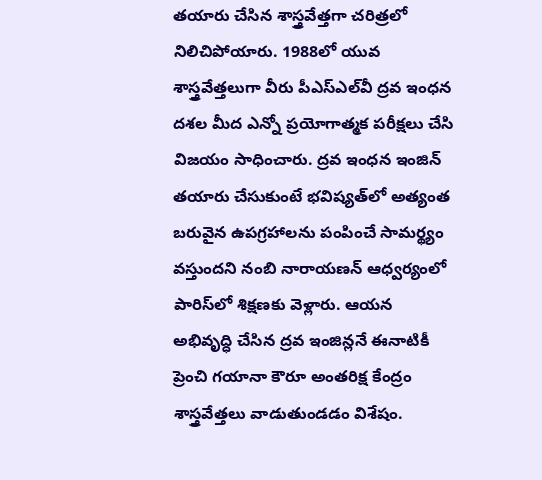తయారు చేసిన శాస్త్రవేత్తగా చరిత్రలో నిలిచిపోయారు. 1988లో యువ శాస్త్రవేత్తలుగా వీరు పీఎస్‌ఎల్‌వీ ద్రవ ఇంధన దశల మీద ఎన్నో ప్రయోగాత్మక పరీక్షలు చేసి విజయం సాధించారు. ద్రవ ఇంధన ఇంజిన్‌ తయారు చేసుకుంటే భవిష్యత్‌లో అత్యంత బరువైన ఉపగ్రహాలను పంపించే సామర్థ్యం వస్తుందని నంబి నారాయణన్‌ ఆధ్వర్యంలో పారిస్‌లో శిక్షణకు వెళ్లారు. ఆయన అభివృద్ధి చేసిన ద్రవ ఇంజిన్లనే ఈనాటికీ ప్రెంచి గయానా కౌరూ అంతరిక్ష కేంద్రం శాస్త్రవేత్తలు వాడుతుండడం విశేషం.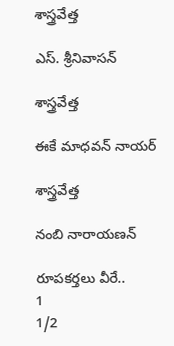శాస్త్రవేత్త

ఎస్‌. శ్రీనివాసన్‌

శాస్త్రవేత్త

ఈకే మాధవన్‌ నాయర్‌

శాస్త్రవేత్త

నంబి నారాయణన్‌

రూపకర్తలు వీరే..
1
1/2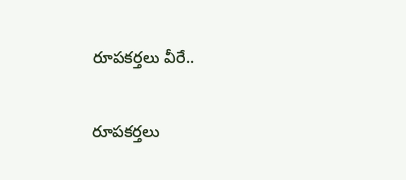రూపకర్తలు వీరే..

రూపకర్తలు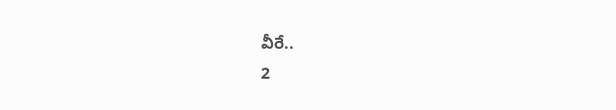వీరే..
2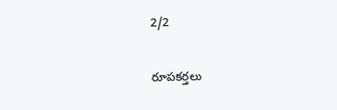2/2

రూపకర్తలు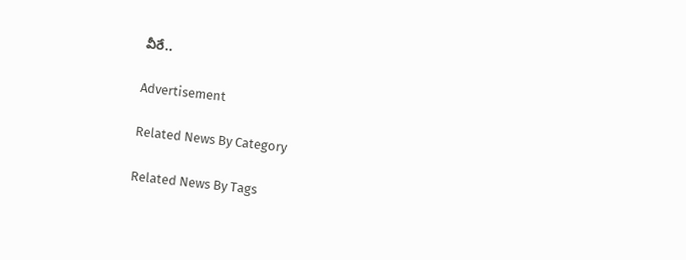వీరే..

Advertisement

Related News By Category

Related News By Tags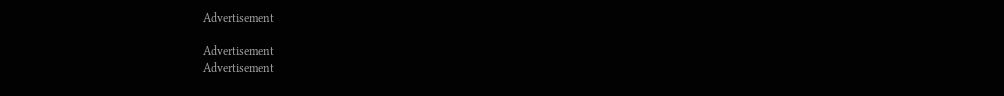Advertisement

Advertisement
Advertisement